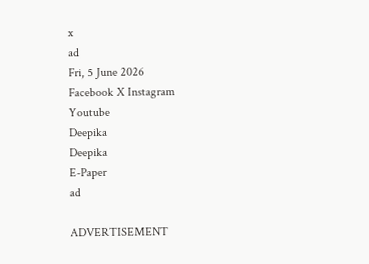x
ad
Fri, 5 June 2026
Facebook X Instagram Youtube
Deepika
Deepika
E-Paper
ad

ADVERTISEMENT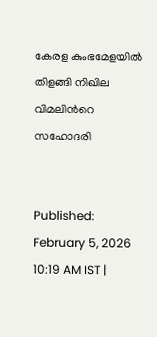കേരള കുംഭമേളയിൽ തിളങ്ങി നിഖില വിമലിന്‍റെ സഹോദരി


Published: February 5, 2026 10:19 AM IST |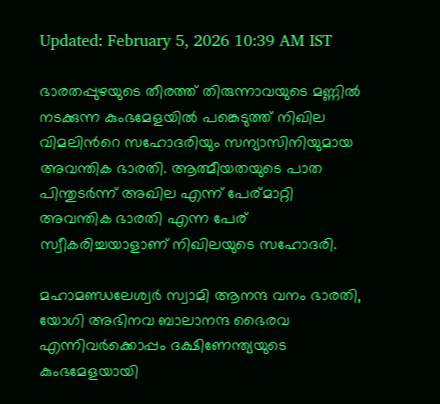Updated: February 5, 2026 10:39 AM IST

ഭാരതപ്പുഴയുടെ തീരത്ത് തിരുന്നാവയുടെ മണ്ണിൽ നടക്കുന്ന കുംഭമേളയിൽ പങ്കെടുത്ത് നിഖില വിമലിന്‍റെ സഹോദരിയും സന്യാസിനിയുമായ അവന്തിക ഭാരതി. ആത്മീയതയുടെ പാത പിന്തുടർന്ന് അഖില എന്ന് പേര്മാറ്റി അവന്തിക ഭാരതി എന്ന പേര് സ്വീകരിച്ചയാളാണ് നിഖിലയുടെ സഹോദരി.

മഹാമണ്ഡലേശ്വർ സ്വാമി ആനന്ദ വനം ഭാരതി, യോഗി അഭിനവ ബാലാനന്ദ ഭൈരവ എന്നിവർക്കൊപ്പം ദക്ഷിണേന്ത്യയുടെ കുംഭമേളയായി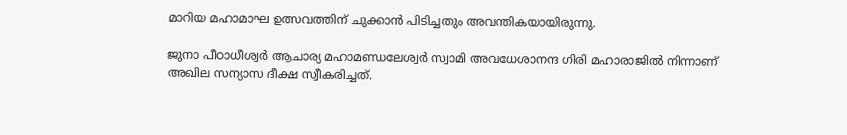മാറിയ മഹാമാഘ ഉത്സവത്തിന് ചുക്കാൻ പിടിച്ചതും അവന്തികയായിരുന്നു.

ജുനാ പീഠാധീശ്വർ ആചാര്യ മഹാമണ്ഡലേശ്വർ സ്വാമി അവധേശാനന്ദ ഗിരി മഹാരാജിൽ നിന്നാണ് അഖില സന്യാസ ദീക്ഷ സ്വീകരിച്ചത്.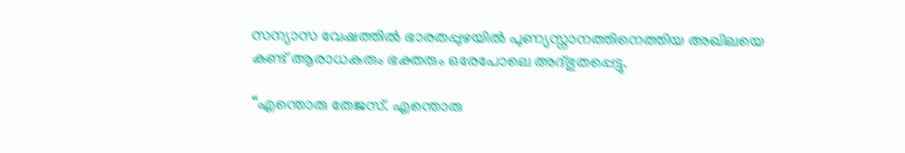സന്യാസ വേഷത്തിൽ ഭാരതപ്പുഴയിൽ പുണ്യസ്നാനത്തിനെത്തിയ അഖിലയെ കണ്ട് ആരാധകരും ഭക്തരും ഒരേപോലെ അദ്ഭുതപ്പെട്ടു.

‘‘എന്തൊരു തേജസ്‌. എന്തൊരു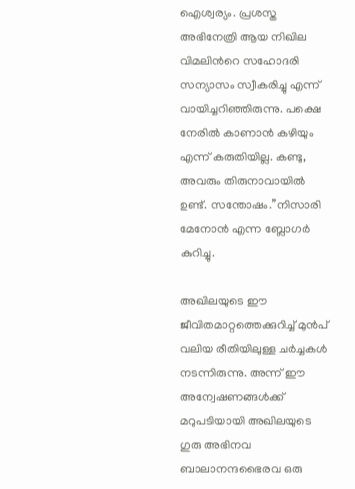ഐശ്വര്യം. പ്രശസ്ത അഭിനേത്രി ആയ നിഖില വിമലിന്‍റെ സഹോദരി സന്യാസം സ്വീകരിച്ചു എന്ന് വായിച്ചറിഞ്ഞിരുന്നു. പക്ഷെ നേരിൽ കാണാൻ കഴിയും എന്ന് കരുതിയില്ല. കണ്ടു, അവരും തിരുനാവായിൽ ഉണ്ട്. സന്തോഷം.’’നിസാരി മേനോൻ എന്ന ബ്ലോഗർ കുറിച്ചു.

അഖിലയുടെ ഈ ജീവിതമാറ്റത്തെക്കുറിച്ച് മുൻപ് വലിയ രീതിയിലുള്ള ചർച്ചകൾ നടന്നിരുന്നു. അന്ന് ഈ അന്വേഷണങ്ങൾക്ക് മറുപടിയായി അഖിലയുടെ ഗുരു അഭിനവ ബാലാനന്ദഭൈരവ ഒരു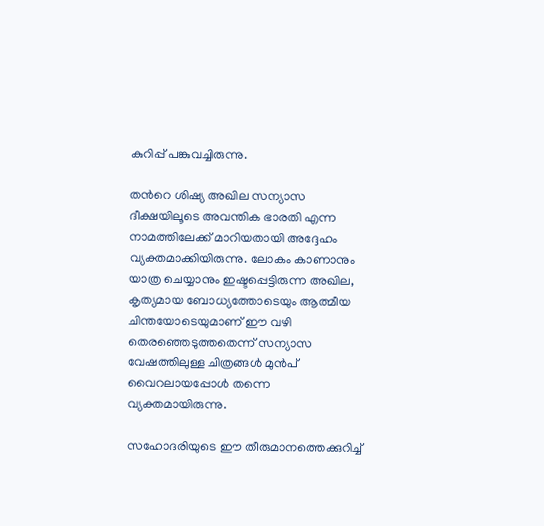കുറിപ്പ് പങ്കുവച്ചിരുന്നു.

തന്‍റെ ശിഷ്യ അഖില സന്യാസ ദീക്ഷയിലൂടെ അവന്തിക ഭാരതി എന്ന നാമത്തിലേക്ക് മാറിയതായി അദ്ദേഹം വ്യക്തമാക്കിയിരുന്നു. ലോകം കാണാനും യാത്ര ചെയ്യാനും ഇഷ്ടപ്പെട്ടിരുന്ന അഖില, കൃത്യമായ ബോധ്യത്തോടെയും ആത്മീയ ചിന്തയോടെയുമാണ് ഈ വഴി തെരഞ്ഞെടുത്തതെന്ന് സന്യാസ വേഷത്തിലുള്ള ചിത്രങ്ങൾ മുൻപ് വൈറലായപ്പോൾ തന്നെ വ്യക്തമായിരുന്നു.

സഹോദരിയുടെ ഈ തീരുമാനത്തെക്കുറിച്ച്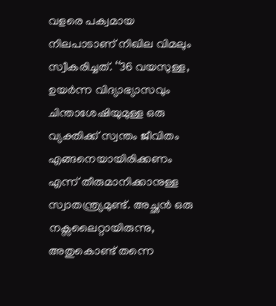വളരെ പക്വമായ നിലപാടാണ് നിഖില വിമലും സ്വീകരിച്ചത്. ‘‘36 വയസുള്ള, ഉയർന്ന വിദ്യാഭ്യാസവും ചിന്താശേഷിയുമുള്ള ഒരു വ്യക്തിക്ക് സ്വന്തം ജീവിതം എങ്ങനെയായിരിക്കണം എന്ന് തീരുമാനിക്കാനുള്ള സ്വാതന്ത്ര്യമുണ്ട്. അച്ഛൻ ഒരു നക്സലൈറ്റായിരുന്നു, അതുകൊണ്ട് തന്നെ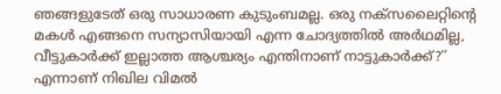ഞങ്ങളുടേത് ഒരു സാധാരണ കുടുംബമല്ല. ഒരു നക്സലൈറ്റിന്‍റെ മകൾ എങ്ങനെ സന്യാസിയായി എന്ന ചോദ്യത്തിൽ അർഥമില്ല, വീട്ടുകാർക്ക് ഇല്ലാത്ത ആശ്ചര്യം എന്തിനാണ് നാട്ടുകാർക്ക്?’’ എന്നാണ് നിഖില വിമൽ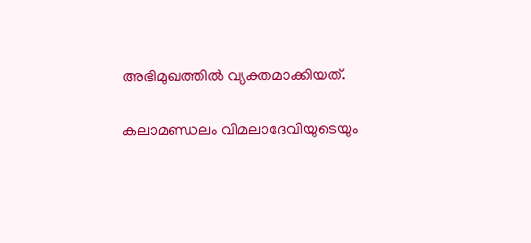അഭിമുഖത്തിൽ വ്യക്തമാക്കിയത്.

കലാമണ്ഡലം വിമലാദേവിയുടെയും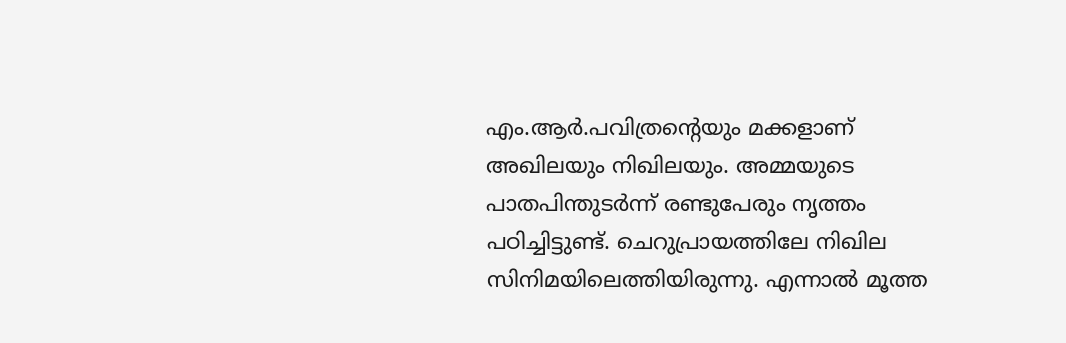എം.ആര്‍.പവിത്രന്‍റെയും മക്കളാണ് അഖിലയും നിഖിലയും. അമ്മയുടെ പാതപിന്തുടര്‍ന്ന് രണ്ടുപേരും നൃത്തം പഠിച്ചിട്ടുണ്ട്. ചെറുപ്രായത്തിലേ നിഖില സിനിമയിലെത്തിയിരുന്നു. എന്നാല്‍ മൂത്ത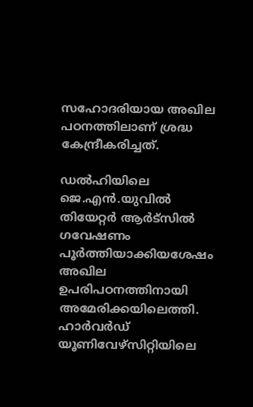സഹോദരിയായ അഖില പഠനത്തിലാണ് ശ്രദ്ധ കേന്ദ്രീകരിച്ചത്.

ഡല്‍ഹിയിലെ ജെ.എന്‍.യുവില്‍ തിയേറ്റര്‍ ആര്‍ട്‌സില്‍ ഗവേഷണം പൂര്‍ത്തിയാക്കിയശേഷം അഖില ഉപരിപഠനത്തിനായി അമേരിക്കയിലെത്തി. ഹാര്‍വര്‍ഡ് യൂണിവേഴ്‌സിറ്റിയിലെ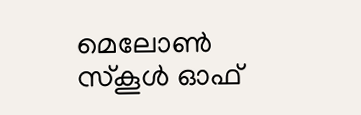മെലോണ്‍ സ്‌കൂള്‍ ഓഫ്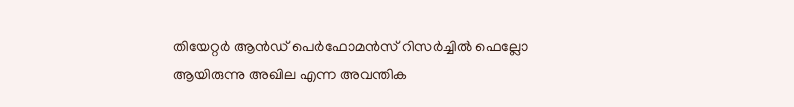തിയേറ്റര്‍ ആന്‍ഡ് പെര്‍ഫോമന്‍സ് റിസര്‍ച്ചില്‍ ഫെല്ലോ ആയിരുന്നു അഖില എന്ന അവന്തിക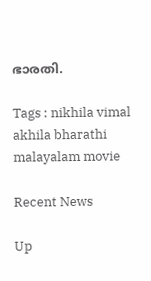ഭാരതി.

Tags : nikhila vimal akhila bharathi malayalam movie

Recent News

Up